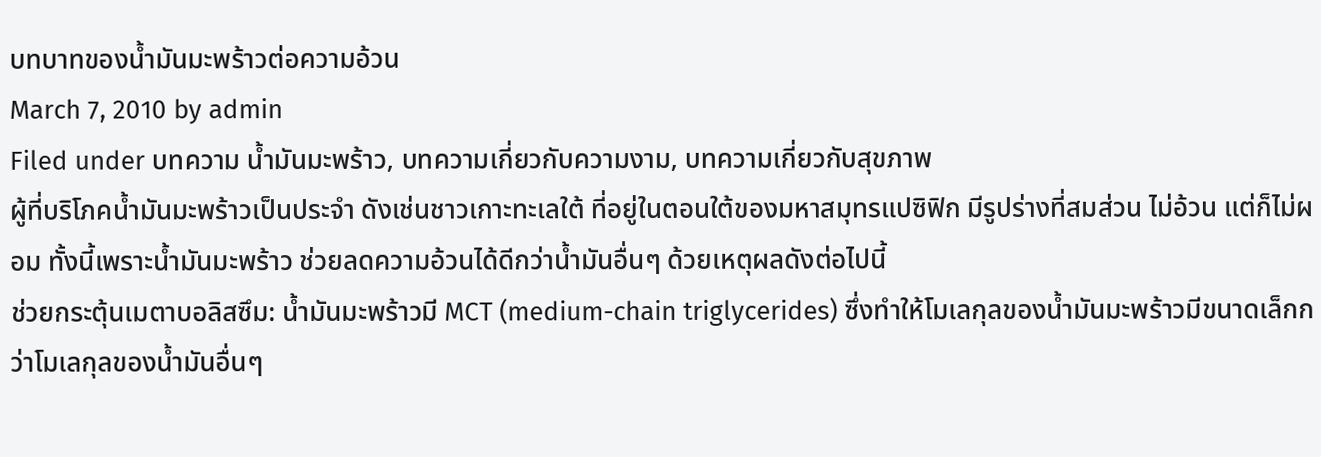บทบาทของน้ำมันมะพร้าวต่อความอ้วน
March 7, 2010 by admin
Filed under บทความ น้ำมันมะพร้าว, บทความเกี่ยวกับความงาม, บทความเกี่ยวกับสุขภาพ
ผู้ที่บริโภคน้ำมันมะพร้าวเป็นประจำ ดังเช่นชาวเกาะทะเลใต้ ที่อยู่ในตอนใต้ของมหาสมุทรแปซิฟิก มีรูปร่างที่สมส่วน ไม่อ้วน แต่ก็ไม่ผอม ทั้งนี้เพราะน้ำมันมะพร้าว ช่วยลดความอ้วนได้ดีกว่าน้ำมันอื่นๆ ด้วยเหตุผลดังต่อไปนี้
ช่วยกระตุ้นเมตาบอลิสซึม: น้ำมันมะพร้าวมี MCT (medium-chain triglycerides) ซึ่งทำให้โมเลกุลของน้ำมันมะพร้าวมีขนาดเล็กกว่าโมเลกุลของน้ำมันอื่นๆ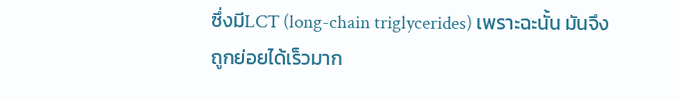ซึ่งมีLCT (long-chain triglycerides) เพราะฉะนั้น มันจึงถูกย่อยได้เร็วมาก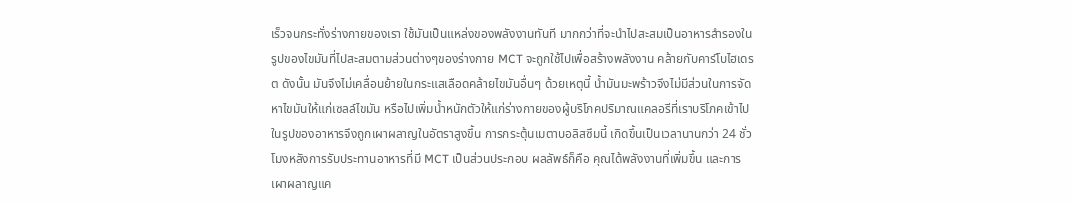เร็วจนกระทั่งร่างกายของเรา ใช้มันเป็นแหล่งของพลังงานทันที มากกว่าที่จะนำไปสะสมเป็นอาหารสำรองในรูปของไขมันที่ไปสะสมตามส่วนต่างๆของร่างกาย MCT จะถูกใช้ไปเพื่อสร้างพลังงาน คล้ายกับคาร์โบไฮเดรต ดังนั้น มันจึงไม่เคลื่อนย้ายในกระแสเลือดคล้ายไขมันอื่นๆ ด้วยเหตุนี้ น้ำมันมะพร้าวจึงไม่มีส่วนในการจัดหาไขมันให้แก่เซลล์ไขมัน หรือไปเพิ่มน้ำหนักตัวให้แก่ร่างกายของผู้บริโภคปริมาณแคลอรีที่เราบริโภคเข้าไปในรูปของอาหารจึงถูกเผาผลาญในอัตราสูงขึ้น การกระตุ้นเมตาบอลิสซึมนี้ เกิดขึ้นเป็นเวลานานกว่า 24 ชั่วโมงหลังการรับประทานอาหารที่มี MCT เป็นส่วนประกอบ ผลลัพธ์ก็คือ คุณได้พลังงานที่เพิ่มขึ้น และการเผาผลาญแค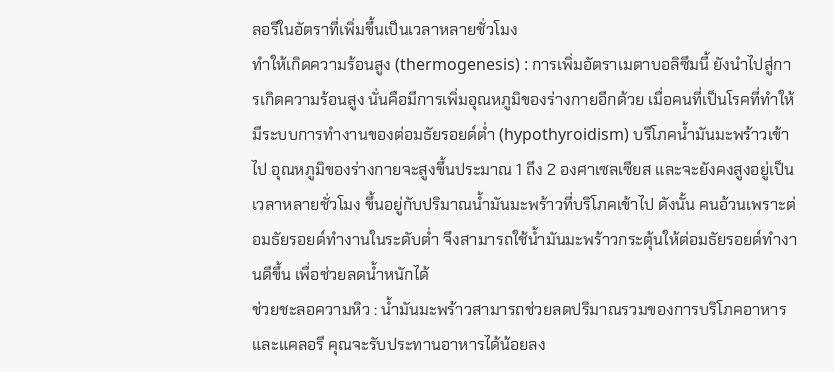ลอรีในอัตราที่เพิ่มขึ้นเป็นเวลาหลายชั่วโมง
ทำให้เกิดความร้อนสูง (thermogenesis) : การเพิ่มอัตราเมตาบอลิซึมนี้ ยังนำไปสู่การเกิดความร้อนสูง นั่นคือมีการเพิ่มอุณหภูมิของร่างกายอีกด้วย เมื่อคนที่เป็นโรคที่ทำให้มีระบบการทำงานของต่อมธัยรอยด์ต่ำ (hypothyroidism) บริโภคน้ำมันมะพร้าวเข้าไป อุณหภูมิของร่างกายจะสูงขึ้นประมาณ 1 ถึง 2 องศาเซลเซียส และจะยังคงสูงอยู่เป็นเวลาหลายชั่วโมง ขึ้นอยู่กับปริมาณน้ำมันมะพร้าวที่บริโภคเข้าไป ดังนั้น คนอ้วนเพราะต่อมธัยรอยด์ทำงานในระดับต่ำ จึงสามารถใช้น้ำมันมะพร้าวกระตุ้นให้ต่อมธัยรอยด์ทำงานดีขึ้น เพื่อช่วยลดน้ำหนักได้
ช่วยชะลอความหิว : น้ำมันมะพร้าวสามารถช่วยลดปริมาณรวมของการบริโภคอาหารและแคลอรี คุณจะรับประทานอาหารได้น้อยลง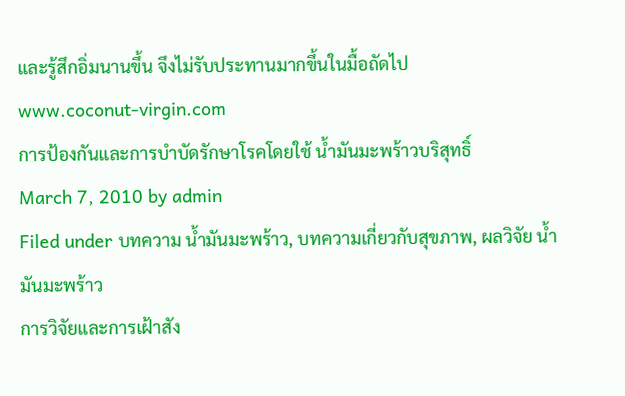และรู้สึกอิ่มนานขึ้น จึงไม่รับประทานมากขึ้นในมื้อถัดไป
www.coconut-virgin.com
การป้องกันและการบำบัดรักษาโรคโดยใช้ น้ำมันมะพร้าวบริสุทธิ์
March 7, 2010 by admin
Filed under บทความ น้ำมันมะพร้าว, บทความเกี่ยวกับสุขภาพ, ผลวิจัย น้ำมันมะพร้าว
การวิจัยและการเฝ้าสัง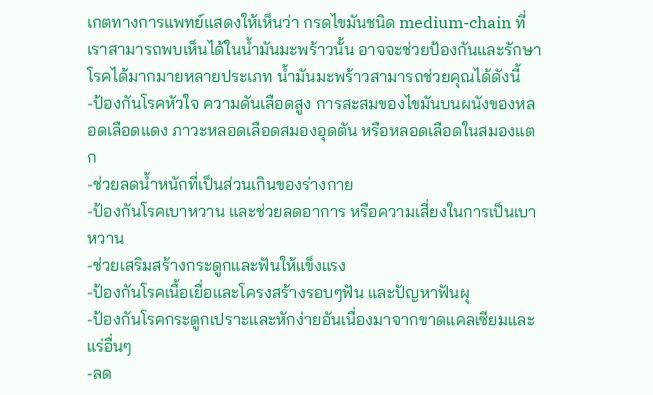เกตทางการแพทย์แสดงให้เห็นว่า กรดไขมันชนิด medium-chain ที่เราสามารถพบเห็นได้ในน้ำมันมะพร้าวนั้น อาจจะช่วยป้องกันและรักษาโรคได้มากมายหลายประเภท น้ำมันมะพร้าวสามารถช่วยคุณได้ดังนี้
-ป้องกันโรคหัวใจ ความดันเลือดสูง การสะสมของไขมันบนผนังของหลอดเลือดแดง ภาวะหลอดเลือดสมองอุดตัน หรือหลอดเลือดในสมองแตก
-ช่วยลดน้ำหนักที่เป็นส่วนเกินของร่างกาย
-ป้องกันโรคเบาหวาน และช่วยลดอาการ หรือความเสี่ยงในการเป็นเบาหวาน
-ช่วยเสริมสร้างกระดูกและฟันให้แข็งแรง
-ป้องกันโรคเนื้อเยื่อและโครงสร้างรอบๆฟัน และปัญหาฟันผุ
-ป้องกันโรคกระดูกเปราะและหักง่ายอันเนื่องมาจากขาดแคลเซียมและแร่อื่นๆ
-ลด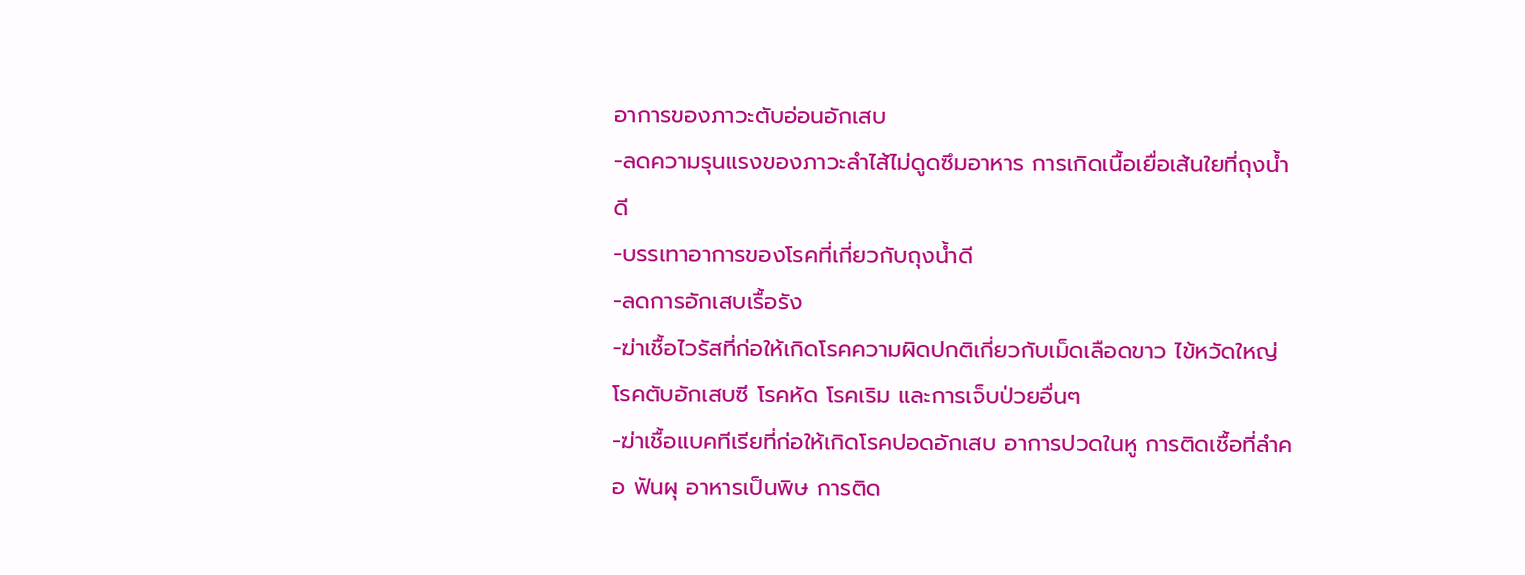อาการของภาวะตับอ่อนอักเสบ
-ลดความรุนแรงของภาวะลำไส้ไม่ดูดซึมอาหาร การเกิดเนื้อเยื่อเส้นใยที่ถุงน้ำดี
-บรรเทาอาการของโรคที่เกี่ยวกับถุงน้ำดี
-ลดการอักเสบเรื้อรัง
-ฆ่าเชื้อไวรัสที่ก่อให้เกิดโรคความผิดปกติเกี่ยวกับเม็ดเลือดขาว ไข้หวัดใหญ่ โรคตับอักเสบซี โรคหัด โรคเริม และการเจ็บป่วยอื่นๆ
-ฆ่าเชื้อแบคทีเรียที่ก่อให้เกิดโรคปอดอักเสบ อาการปวดในหู การติดเชื้อที่ลำคอ ฟันผุ อาหารเป็นพิษ การติด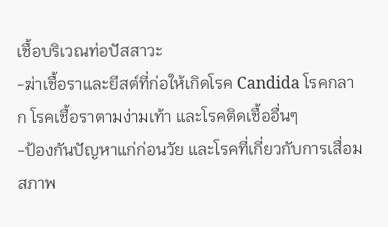เชื้อบริเวณท่อปัสสาวะ
-ฆ่าเชื้อราและยีสต์ที่ก่อให้เกิดโรค Candida โรคกลาก โรคเชื้อราตามง่ามเท้า และโรคติดเชื้ออื่นๆ
-ป้องกันปัญหาแก่ก่อนวัย และโรคที่เกี่ยวกับการเสื่อมสภาพ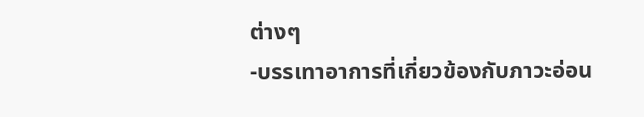ต่างๆ
-บรรเทาอาการที่เกี่ยวข้องกับภาวะอ่อน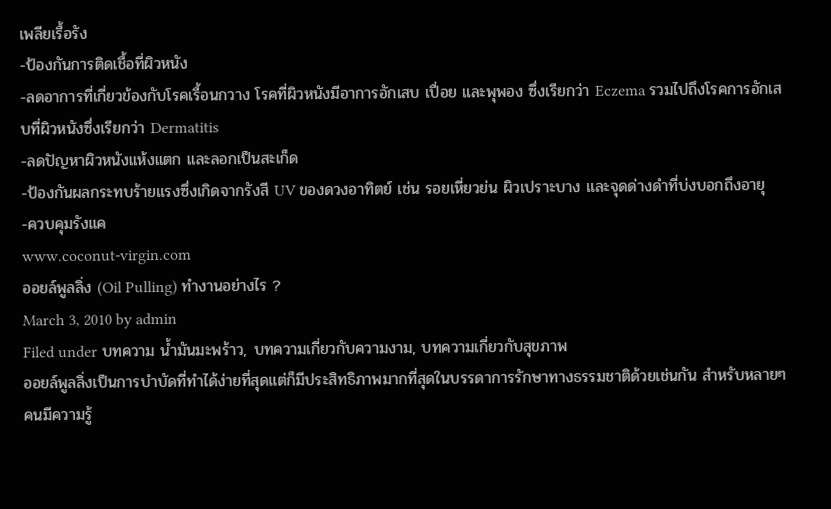เพลียเรื้อรัง
-ป้องกันการติดเชื้อที่ผิวหนัง
-ลดอาการที่เกี่ยวข้องกับโรคเรื้อนกวาง โรคที่ผิวหนังมีอาการอักเสบ เปื่อย และพุพอง ซึ่งเรียกว่า Eczema รวมไปถึงโรคการอักเสบที่ผิวหนังซึ่งเรียกว่า Dermatitis
-ลดปัญหาผิวหนังแห้งแตก และลอกเป็นสะเก็ด
-ป้องกันผลกระทบร้ายแรงซึ่งเกิดจากรังสี UV ของดวงอาทิตย์ เช่น รอยเหี่ยวย่น ผิวเปราะบาง และจุดด่างดำที่บ่งบอกถึงอายุ
-ควบคุมรังแค
www.coconut-virgin.com
ออยล์พูลลิ่ง (Oil Pulling) ทำงานอย่างไร ?
March 3, 2010 by admin
Filed under บทความ น้ำมันมะพร้าว, บทความเกี่ยวกับความงาม, บทความเกี่ยวกับสุขภาพ
ออยล์พูลลิ่งเป็นการบำบัดที่ทำได้ง่ายที่สุดแต่ก็มีประสิทธิภาพมากที่สุดในบรรดาการรักษาทางธรรมชาติด้วยเช่นกัน สำหรับหลายๆคนมีความรู้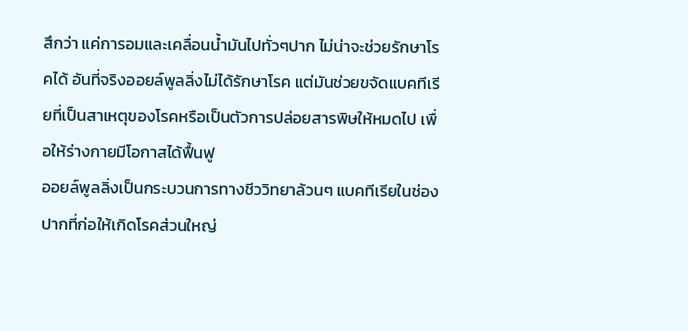สึกว่า แค่การอมและเคลื่อนน้ำมันไปทั่วๆปาก ไม่น่าจะช่วยรักษาโรคได้ อันที่จริงออยล์พูลลิ่งไม่ได้รักษาโรค แต่มันช่วยขจัดแบคทีเรียที่เป็นสาเหตุของโรคหรือเป็นตัวการปล่อยสารพิษให้หมดไป เพื่อให้ร่างกายมีโอกาสได้ฟื้นฟู
ออยล์พูลลิ่งเป็นกระบวนการทางชีววิทยาล้วนๆ แบคทีเรียในช่องปากที่ก่อให้เกิดโรคส่วนใหญ่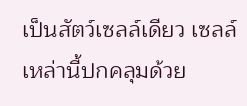เป็นสัตว์เซลล์เดียว เซลล์เหล่านี้ปกคลุมด้วย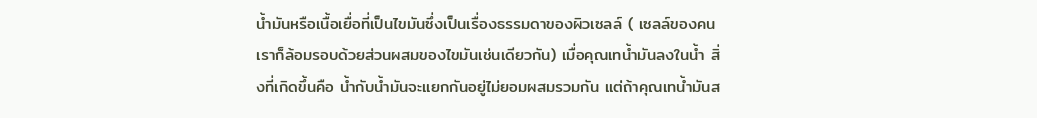น้ำมันหรือเนื้อเยื่อที่เป็นไขมันซึ่งเป็นเรื่องธรรมดาของผิวเซลล์ ( เซลล์ของคนเราก็ล้อมรอบด้วยส่วนผสมของไขมันเช่นเดียวกัน) เมื่อคุณเทน้ำมันลงในน้ำ สิ่งที่เกิดขึ้นคือ น้ำกับน้ำมันจะแยกกันอยู่ไม่ยอมผสมรวมกัน แต่ถ้าคุณเทน้ำมันส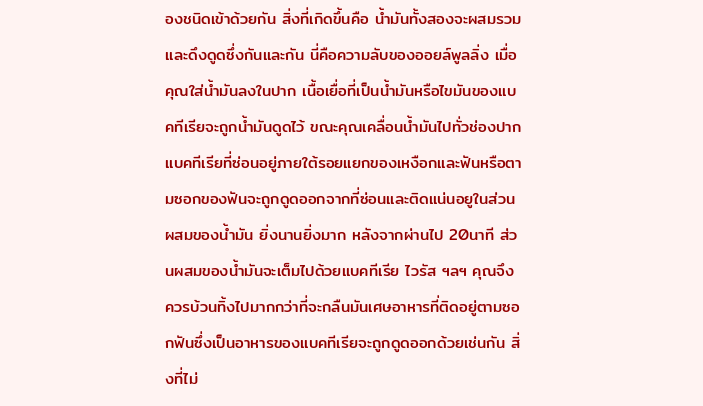องชนิดเข้าด้วยกัน สิ่งที่เกิดขึ้นคือ น้ำมันทั้งสองจะผสมรวมและดึงดูดซึ่งกันและกัน นี่คือความลับของออยล์พูลลิ่ง เมื่อคุณใส่น้ำมันลงในปาก เนื้อเยื่อที่เป็นน้ำมันหรือไขมันของแบคทีเรียจะถูกน้ำมันดูดไว้ ขณะคุณเคลื่อนน้ำมันไปทั่วช่องปาก แบคทีเรียที่ซ่อนอยู่ภายใต้รอยแยกของเหงือกและฟันหรือตามซอกของฟันจะถูกดูดออกจากที่ซ่อนและติดแน่นอยูในส่วนผสมของน้ำมัน ยิ่งนานยิ่งมาก หลังจากผ่านไป 20นาที ส่วนผสมของน้ำมันจะเต็มไปด้วยแบคทีเรีย ไวรัส ฯลฯ คุณจึงควรบ้วนทิ้งไปมากกว่าที่จะกลืนมันเศษอาหารที่ติดอยู่ตามซอกฟันซึ่งเป็นอาหารของแบคทีเรียจะถูกดูดออกด้วยเช่นกัน สิ่งที่ไม่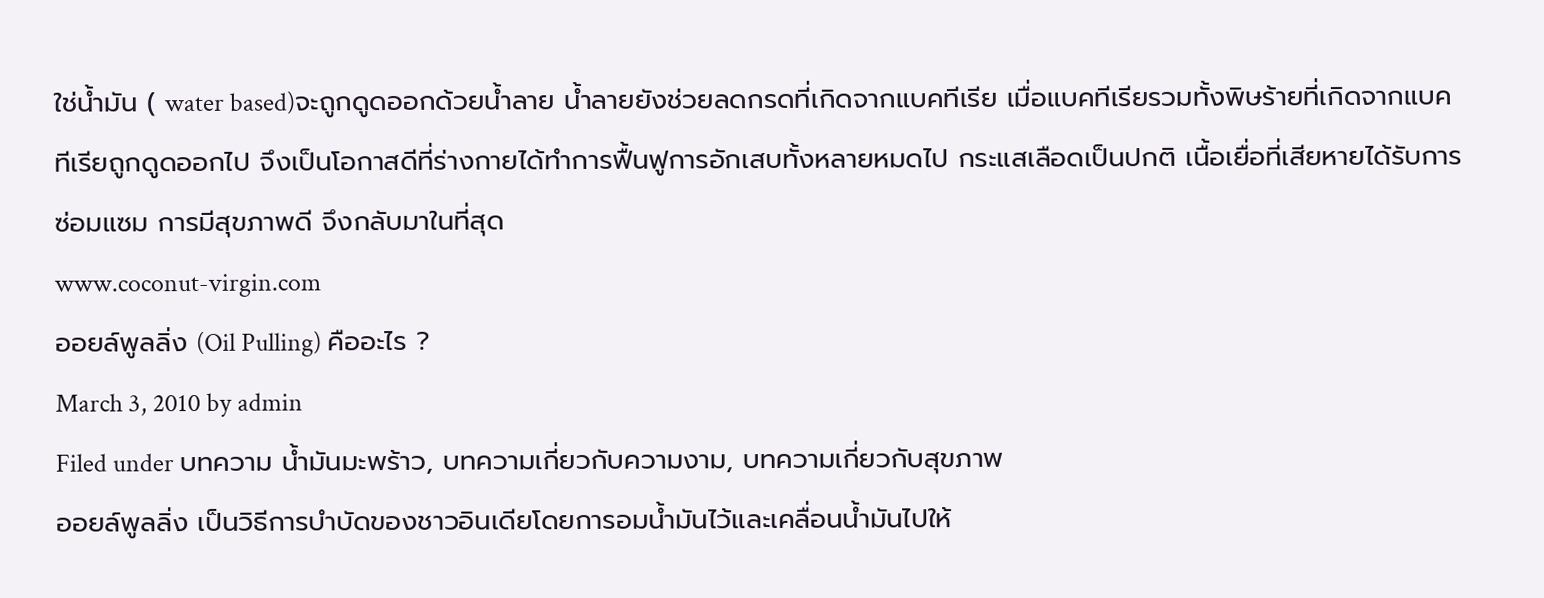ใช่น้ำมัน ( water based)จะถูกดูดออกด้วยน้ำลาย น้ำลายยังช่วยลดกรดที่เกิดจากแบคทีเรีย เมื่อแบคทีเรียรวมทั้งพิษร้ายที่เกิดจากแบคทีเรียถูกดูดออกไป จึงเป็นโอกาสดีที่ร่างกายได้ทำการฟื้นฟูการอักเสบทั้งหลายหมดไป กระแสเลือดเป็นปกติ เนื้อเยื่อที่เสียหายได้รับการซ่อมแซม การมีสุขภาพดี จึงกลับมาในที่สุด
www.coconut-virgin.com
ออยล์พูลลิ่ง (Oil Pulling) คืออะไร ?
March 3, 2010 by admin
Filed under บทความ น้ำมันมะพร้าว, บทความเกี่ยวกับความงาม, บทความเกี่ยวกับสุขภาพ
ออยล์พูลลิ่ง เป็นวิธีการบำบัดของชาวอินเดียโดยการอมน้ำมันไว้และเคลื่อนน้ำมันไปให้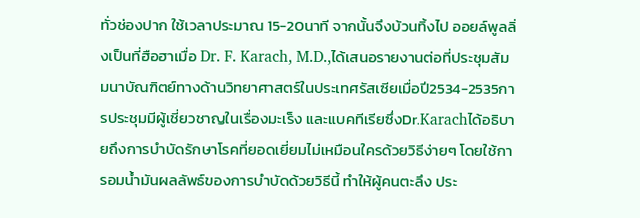ทั่วช่องปาก ใช้เวลาประมาณ 15-20นาที จากนั้นจึงบ้วนทิ้งไป ออยล์พูลลิ่งเป็นที่ฮือฮาเมื่อ Dr. F. Karach, M.D.,ได้เสนอรายงานต่อที่ประชุมสัมมนาบัณฑิตย์ทางด้านวิทยาศาสตร์ในประเทศรัสเซียเมื่อปี2534-2535การประชุมมีผู้เชี่ยวชาญในเรื่องมะเร็ง และแบคทีเรียซึ่งDr.Karachได้อธิบายถึงการบำบัดรักษาโรคที่ยอดเยี่ยมไม่เหมือนใครด้วยวิธีง่ายๆ โดยใช้การอมน้ำมันผลลัพธ์ของการบำบัดด้วยวิธีนี้ ทำให้ผู้คนตะลึง ประ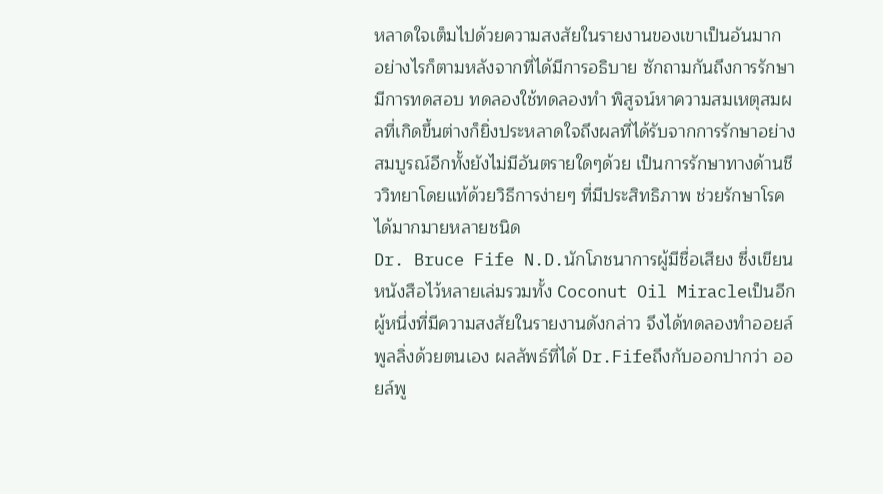หลาดใจเต็มไปด้วยความสงสัยในรายงานของเขาเป็นอันมาก อย่างไรก็ตามหลังจากที่ได้มีการอธิบาย ซักถามกันถึงการรักษา มีการทดสอบ ทดลองใช้ทดลองทำ พิสูจน์หาความสมเหตุสมผลที่เกิดขึ้นต่างก็ยิ่งประหลาดใจถึงผลที่ได้รับจากการรักษาอย่างสมบูรณ์อีกทั้งยังไม่มีอันตรายใดๆด้วย เป็นการรักษาทางด้านชีววิทยาโดยแท้ด้วยวิธีการง่ายๆ ที่มีประสิทธิภาพ ช่วยรักษาโรคได้มากมายหลายชนิด
Dr. Bruce Fife N.D.นักโภชนาการผู้มีชื่อเสียง ซึ่งเขียนหนังสือไว้หลายเล่มรวมทั้ง Coconut Oil Miracleเป็นอีกผู้หนึ่งที่มีความสงสัยในรายงานดังกล่าว จึงได้ทดลองทำออยล์พูลลิ่งด้วยตนเอง ผลลัพธ์ที่ได้ Dr.Fifeถึงกับออกปากว่า ออยล์พู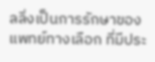ลลิ่งเป็นการรักษาของแพทย์ทางเลือก ที่มีประ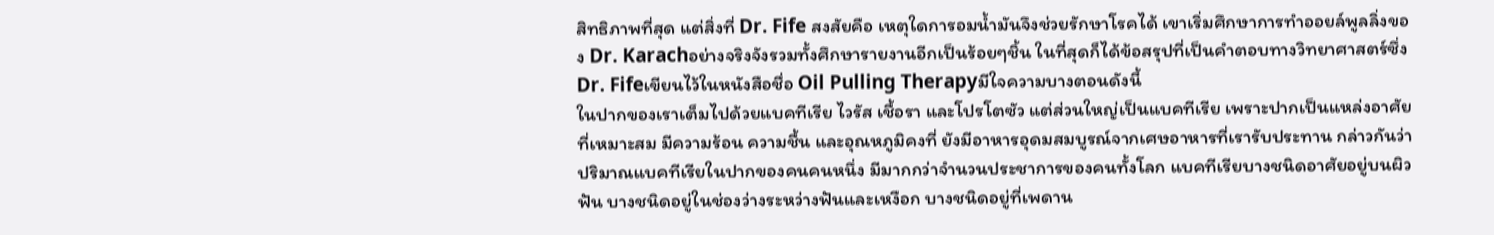สิทธิภาพที่สุด แต่สิ่งที่ Dr. Fife สงสัยคือ เหตุใดการอมน้ำมันจึงช่วยรักษาโรคได้ เขาเริ่มศึกษาการทำออยล์พูลลิ่งของ Dr. Karachอย่างจริงจังรวมทั้งศึกษารายงานอีกเป็นร้อยๆชิ้น ในที่สุดก็ได้ข้อสรุปที่เป็นคำตอบทางวิทยาศาสตร์ซึ่ง Dr. Fifeเขียนไว้ในหนังสือชื่อ Oil Pulling Therapyมีใจความบางตอนดังนี้
ในปากของเราเต็มไปด้วยแบคทีเรีย ไวรัส เชื้อรา และโปรโตซัว แต่ส่วนใหญ่เป็นแบคทีเรีย เพราะปากเป็นแหล่งอาศัยที่เหมาะสม มีความร้อน ความชื้น และอุณหภูมิคงที่ ยังมีอาหารอุดมสมบูรณ์จากเศษอาหารที่เรารับประทาน กล่าวกันว่าปริมาณแบคทีเรียในปากของคนคนหนึ่ง มีมากกว่าจำนวนประชาการของคนทั้งโลก แบคทีเรียบางชนิดอาศัยอยู่บนผิวฟัน บางชนิดอยู่ในช่องว่างระหว่างฟันและเหงือก บางชนิดอยู่ที่เพดาน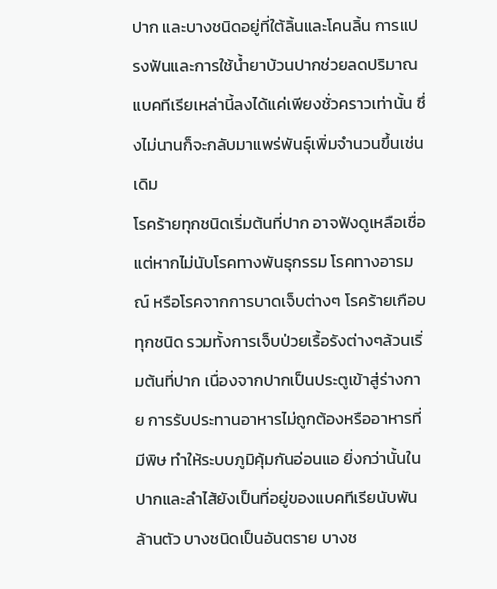ปาก และบางชนิดอยู่ที่ใต้ลิ้นและโคนลิ้น การแปรงฟันและการใช้น้ำยาบ้วนปากช่วยลดปริมาณแบคทีเรียเหล่านี้ลงได้แค่เพียงชั่วคราวเท่านั้น ซึ่งไม่นานก็จะกลับมาแพร่พันธุ์เพิ่มจำนวนขึ้นเช่นเดิม
โรคร้ายทุกชนิดเริ่มต้นที่ปาก อาจฟังดูเหลือเชื่อ แต่หากไม่นับโรคทางพันธุกรรม โรคทางอารมณ์ หรือโรคจากการบาดเจ็บต่างๆ โรคร้ายเกือบทุกชนิด รวมทั้งการเจ็บป่วยเรื้อรังต่างๆล้วนเริ่มต้นที่ปาก เนื่องจากปากเป็นประตูเข้าสู่ร่างกาย การรับประทานอาหารไม่ถูกต้องหรืออาหารที่มีพิษ ทำให้ระบบภูมิคุ้มกันอ่อนแอ ยิ่งกว่านั้นใน ปากและลำไส้ยังเป็นที่อยู่ของแบคทีเรียนับพันล้านตัว บางชนิดเป็นอันตราย บางช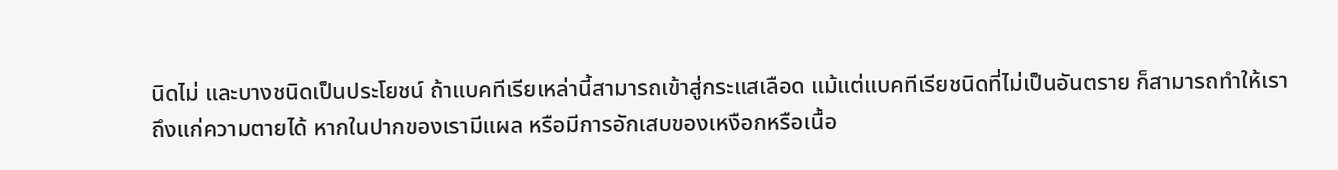นิดไม่ และบางชนิดเป็นประโยชน์ ถ้าแบคทีเรียเหล่านี้สามารถเข้าสู่กระแสเลือด แม้แต่แบคทีเรียชนิดที่ไม่เป็นอันตราย ก็สามารถทำให้เราถึงแก่ความตายได้ หากในปากของเรามีแผล หรือมีการอักเสบของเหงือกหรือเนื้อ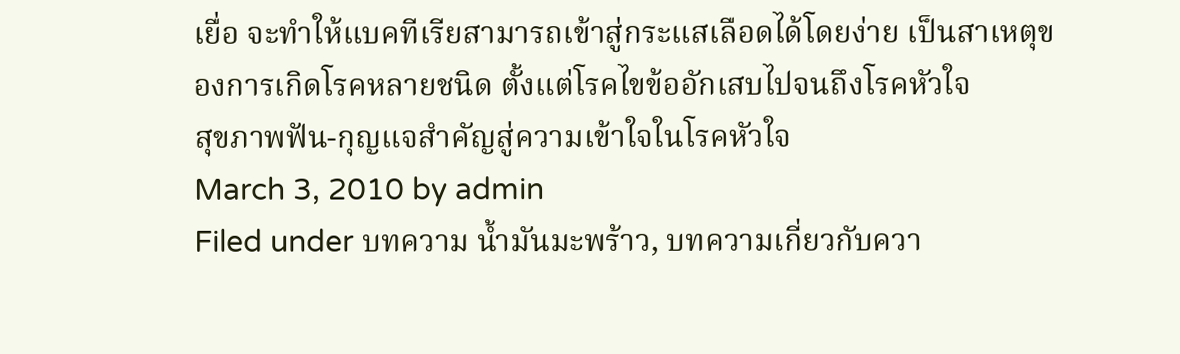เยื่อ จะทำให้แบคทีเรียสามารถเข้าสู่กระแสเลือดได้โดยง่าย เป็นสาเหตุของการเกิดโรคหลายชนิด ตั้งแต่โรคไขข้ออักเสบไปจนถึงโรคหัวใจ
สุขภาพฟัน-กุญแจสำคัญสู่ความเข้าใจในโรคหัวใจ
March 3, 2010 by admin
Filed under บทความ น้ำมันมะพร้าว, บทความเกี่ยวกับควา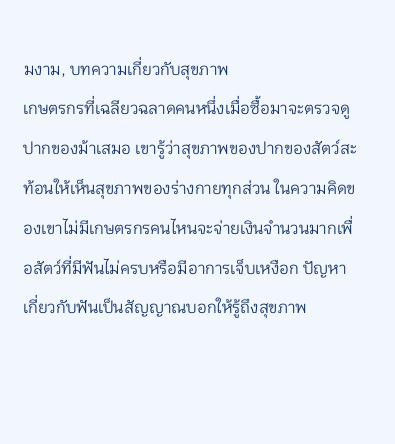มงาม, บทความเกี่ยวกับสุขภาพ
เกษตรกรที่เฉลียวฉลาดคนหนึ่งเมื่อซื้อมาจะตรวจดูปากของม้าเสมอ เขารู้ว่าสุขภาพของปากของสัตว์สะท้อนให้เห็นสุขภาพของร่างกายทุกส่วน ในความคิดของเขาไม่มีเกษตรกรคนไหนจะจ่ายเงินจำนวนมากเพื่อสัตว์ที่มีฟันไม่ครบหรือมีอาการเจ็บเหงือก ปัญหาเกี่ยวกับฟันเป็นสัญญาณบอกให้รู้ถึงสุขภาพ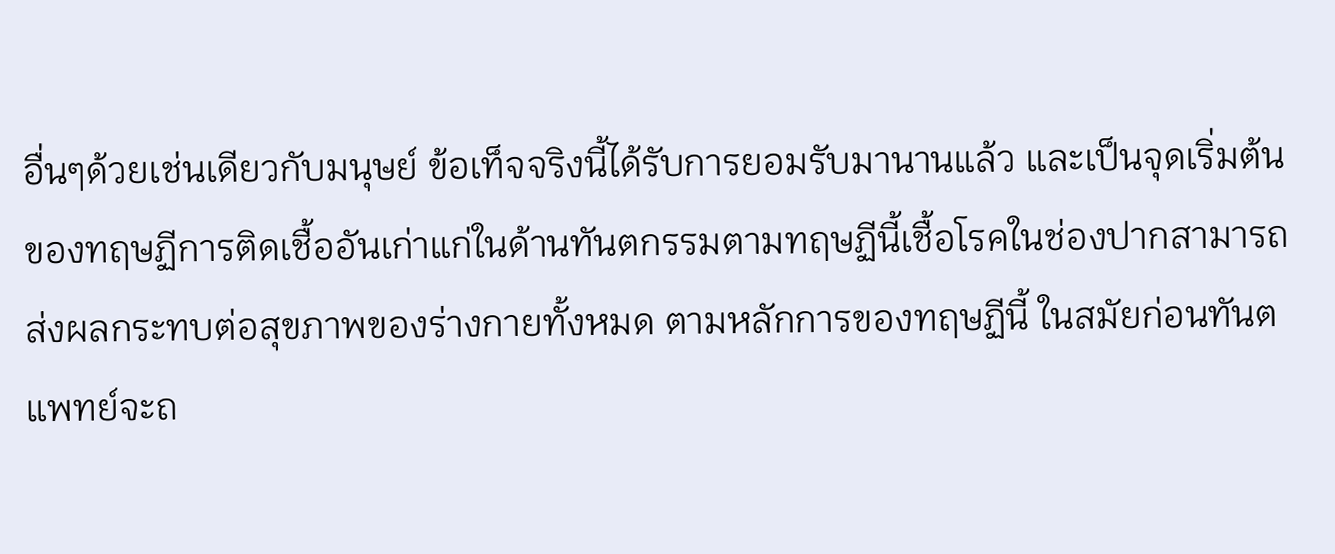อื่นๆด้วยเช่นเดียวกับมนุษย์ ข้อเท็จจริงนี้ได้รับการยอมรับมานานแล้ว และเป็นจุดเริ่มต้นของทฤษฏีการติดเชื้ออันเก่าแก่ในด้านทันตกรรมตามทฤษฏีนี้เชื้อโรคในช่องปากสามารถส่งผลกระทบต่อสุขภาพของร่างกายทั้งหมด ตามหลักการของทฤษฏีนี้ ในสมัยก่อนทันตแพทย์จะถ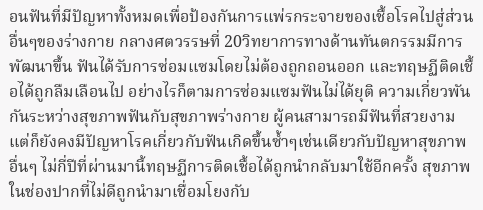อนฟันที่มีปัญหาทั้งหมดเพื่อป้องกันการแพ่รกระจายของเชื้อโรคไปสู่ส่วนอื่นๆของร่างกาย กลางศตวรรษที่ 20วิทยาการทางด้านทันตกรรมมีการพัฒนาขึ้น ฟันได้รับการซ่อมแซมโดยไม่ต้องถูกถอนออก และทฤษฏีติดเชื้อได้ถูกลืมเลือนไป อย่างไรก็ตามการซ่อมแซมฟันไม่ได้ยุติ ความเกี่ยวพันกันระหว่างสุขภาพฟันกับสุขภาพร่างกาย ผู้คนสามารถมีฟันที่สวยงาม แต่ก็ยังคงมีปัญหาโรคเกี่ยวกับฟันเกิดขึ้นซ้ำๆเช่นเดียวกับปัญหาสุขภาพอื่นๆ ไม่กี่ปีที่ผ่านมานี้ทฤษฏีการติดเชื้อได้ถูกนำกลับมาใช้อีกครั้ง สุขภาพในช่องปากที่ไม่ดีถูกนำมาเชื่อมโยงกับ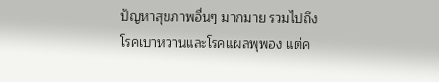ปัญหาสุขภาพอื่นๆ มากมาย รวมไปถึงโรคเบาหวานและโรคแผลพุพอง แต่ค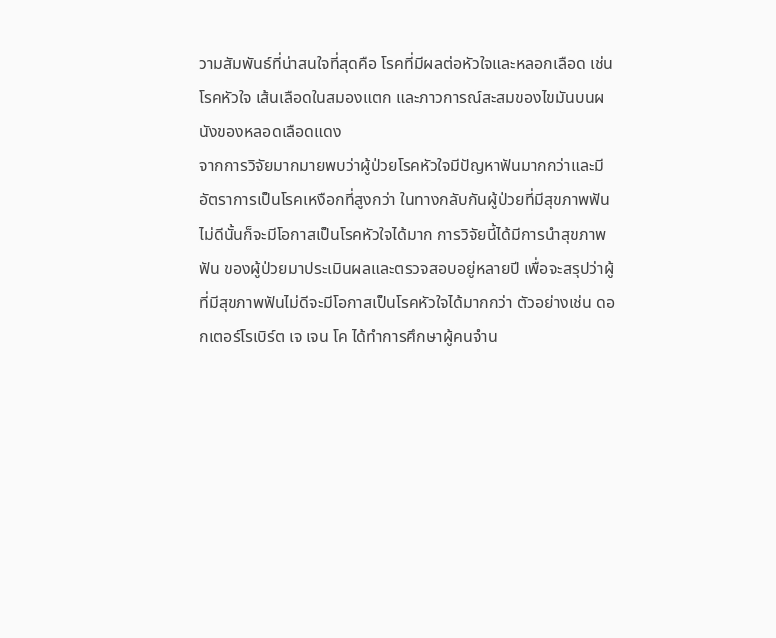วามสัมพันธ์ที่น่าสนใจที่สุดคือ โรคที่มีผลต่อหัวใจและหลอกเลือด เช่น โรคหัวใจ เส้นเลือดในสมองแตก และภาวการณ์สะสมของไขมันบนผนังของหลอดเลือดแดง
จากการวิจัยมากมายพบว่าผู้ป่วยโรคหัวใจมีปัญหาฟันมากกว่าและมีอัตราการเป็นโรคเหงือกที่สูงกว่า ในทางกลับกันผู้ป่วยที่มีสุขภาพฟันไม่ดีนั้นก็จะมีโอกาสเป็นโรคหัวใจได้มาก การวิจัยนี้ได้มีการนำสุขภาพฟัน ของผู้ป่วยมาประเมินผลและตรวจสอบอยู่หลายปี เพื่อจะสรุปว่าผู้ที่มีสุขภาพฟันไม่ดีจะมีโอกาสเป็นโรคหัวใจได้มากกว่า ตัวอย่างเช่น ดอกเตอร์โรเบิร์ต เจ เจน โค ได้ทำการศึกษาผู้คนจำน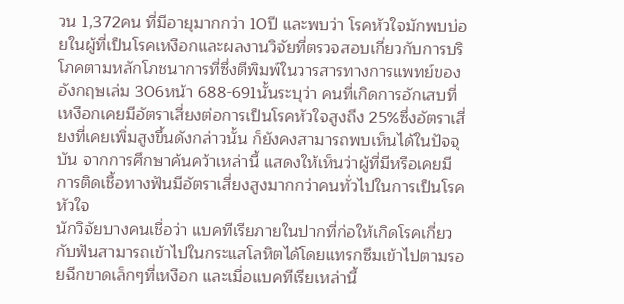วน 1,372คน ที่มีอายุมากกว่า 10ปี และพบว่า โรคหัวใจมักพบบ่อยในผู้ที่เป็นโรคเหงือกและผลงานวิจัยที่ตรวจสอบเกี่ยวกับการบริโภคตามหลักโภชนาการที่ซึ่งตีพิมพ์ในวารสารทางการแพทย์ของอังกฤษเล่ม 306หน้า 688-691นั้นระบุว่า คนที่เกิดการอักเสบที่เหงือกเคยมีอัตราเสี่ยงต่อการเป็นโรคหัวใจสูงถึง 25%ซึ่งอัตราเสี่ยงที่เคยเพิ่มสูงขึ้นดังกล่าวนั้น ก็ยังคงสามารถพบเห็นได้ในปัจจุบัน จากการศึกษาค้นคว้าเหล่านี้ แสดงให้เห็นว่าผู้ที่มีหรือเคยมีการติดเชื้อทางฟันมีอัตราเสี่ยงสูงมากกว่าคนทั่วไปในการเป็นโรคหัวใจ
นักวิจัยบางคนเชื่อว่า แบคทีเรียภายในปากที่ก่อให้เกิดโรคเกี่ยวกับฟันสามารถเข้าไปในกระแสโลหิตได้โดยแทรกซึมเข้าไปตามรอยฉีกขาดเล็กๆที่เหงือก และเมื่อแบคทีเรียเหล่านี้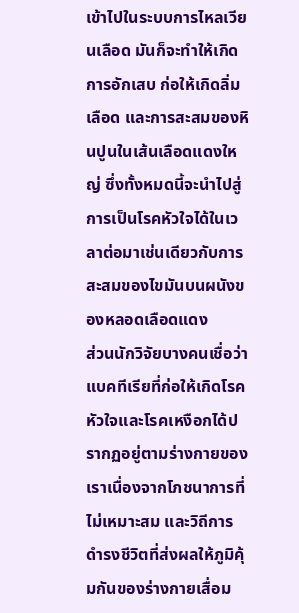เข้าไปในระบบการไหลเวียนเลือด มันก็จะทำให้เกิดการอักเสบ ก่อให้เกิดลิ่มเลือด และการสะสมของหินปูนในเส้นเลือดแดงใหญ่ ซึ่งทั้งหมดนี้จะนำไปสู่การเป็นโรคหัวใจได้ในเวลาต่อมาเช่นเดียวกับการสะสมของไขมันบนผนังของหลอดเลือดแดง
ส่วนนักวิจัยบางคนเชื่อว่า แบคทีเรียที่ก่อให้เกิดโรคหัวใจและโรคเหงือกได้ปรากฏอยู่ตามร่างกายของเราเนื่องจากโภชนาการที่ไม่เหมาะสม และวิถีการดำรงชีวิตที่ส่งผลให้ภูมิคุ้มกันของร่างกายเสื่อม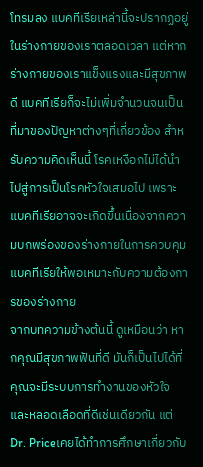โทรมลง แบคทีเรียเหล่านี้จะปรากฏอยู่ในร่างกายของเราตลอดเวลา แต่หากร่างกายของเราแข็งแรงและมีสุขภาพดี แบคทีเรียก็จะไม่เพิ่มจำนวนจนเป็นที่มาของปัญหาต่างๆที่เกี่ยวข้อง สำหรับความคิดเห็นนี้ โรคเหงือกไม่ได้นำไปสู่การเป็นโรคหัวใจเสมอไป เพราะแบคทีเรียอาจจะเกิดขึ้นเนื่องจากความบกพร่องของร่างกายในการควบคุมแบคทีเรียให้พอเหมาะกับความต้องการของร่างกาย
จากบทความข้างต้นนี้ ดูเหมือนว่า หากคุณมีสุขภาพฟันที่ดี มันก็เป็นไปได้ที่คุณจะมีระบบการทำงานของหัวใจและหลอดเลือดที่ดีเช่นเดียวกัน แต่ Dr. Priceเคยได้ทำการศึกษาเกี่ยวกับ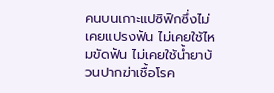คนบนเกาะแปซิฟิกซึ่งไม่เคยแปรงฟัน ไม่เคยใช้ไหมขัดฟัน ไม่เคยใช้น้ำยาบ้วนปากฆ่าเชื้อโรค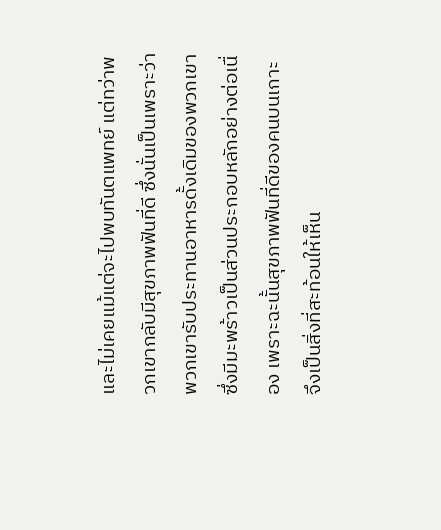และไม่เคยแม้แต่จะไปพบทันตแพทย์ แต่ทว่าพวกเขากลับมีสุขภาพฟันที่ดี ซึ่งนั่นเป็นเพราะว่าพวกเขารับประทานอาหารดั้งเดิมของพวกเขา ซึ่งมีมะพร้าวเป็นส่วนประกอบหลักอย่างต่อเนื่อง เพราะฉะนั้นสุขภาพฟันที่ดีของคนบนเกาะ จึงเป็นสิ่งที่สะท้อนให้เห็น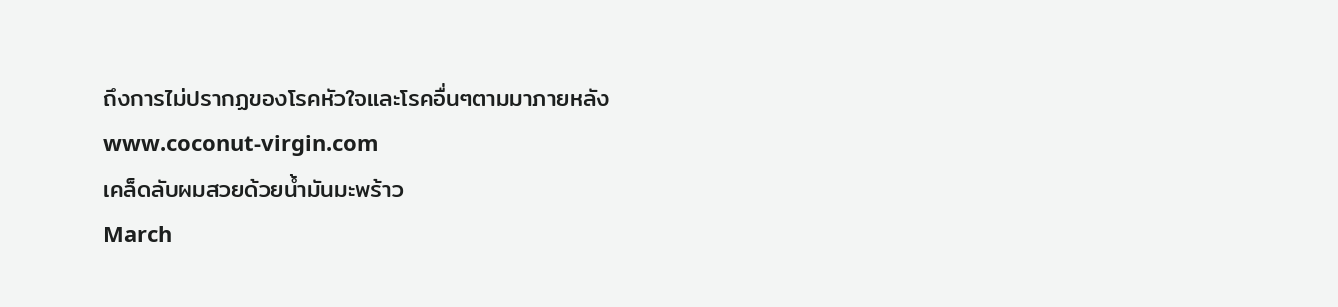ถึงการไม่ปรากฏของโรคหัวใจและโรคอื่นๆตามมาภายหลัง
www.coconut-virgin.com
เคล็ดลับผมสวยด้วยน้ำมันมะพร้าว
March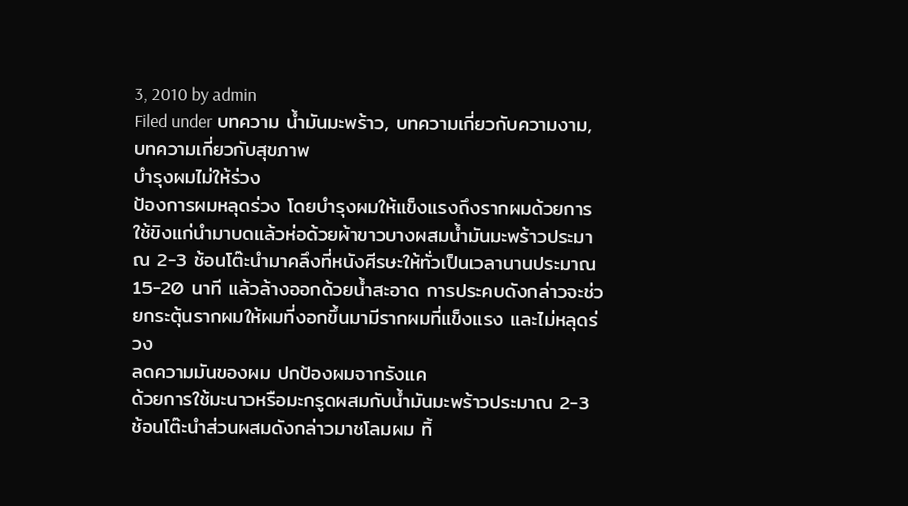3, 2010 by admin
Filed under บทความ น้ำมันมะพร้าว, บทความเกี่ยวกับความงาม, บทความเกี่ยวกับสุขภาพ
บำรุงผมไม่ให้ร่วง
ป้องการผมหลุดร่วง โดยบำรุงผมให้แข็งแรงถึงรากผมด้วยการใช้ขิงแก่นำมาบดแล้วห่อด้วยผ้าขาวบางผสมน้ำมันมะพร้าวประมาณ 2-3 ช้อนโต๊ะนำมาคลึงที่หนังศีรษะให้ทั่วเป็นเวลานานประมาณ 15-20 นาที แล้วล้างออกด้วยน้ำสะอาด การประคบดังกล่าวจะช่วยกระตุ้นรากผมให้ผมที่งอกขึ้นมามีรากผมที่แข็งแรง และไม่หลุดร่วง
ลดความมันของผม ปกป้องผมจากรังแค
ด้วยการใช้มะนาวหรือมะกรูดผสมกับน้ำมันมะพร้าวประมาณ 2-3 ช้อนโต๊ะนำส่วนผสมดังกล่าวมาชโลมผม ทิ้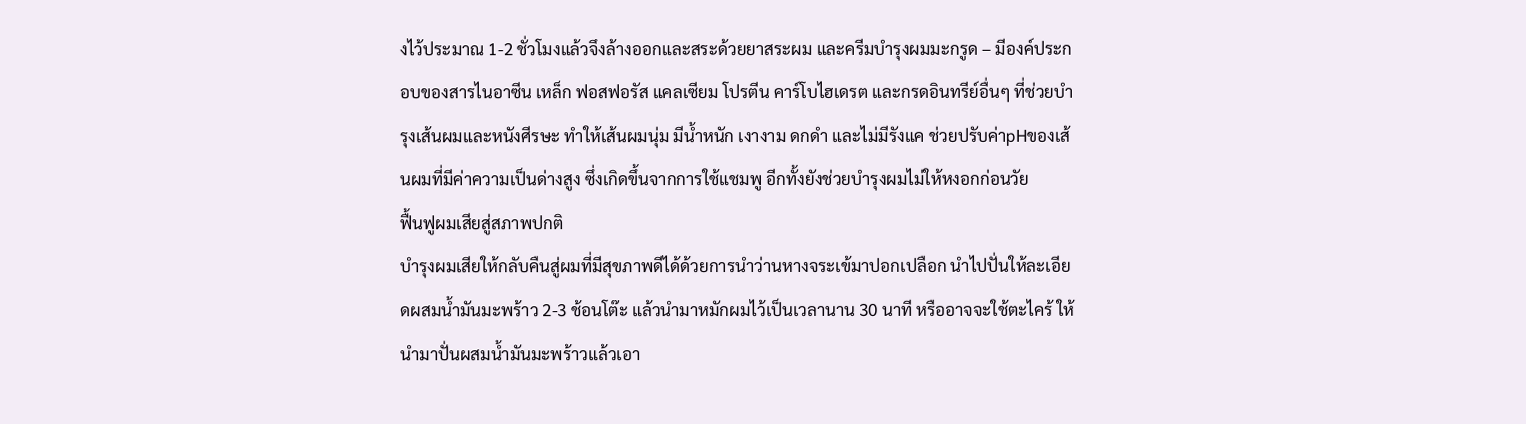งไว้ประมาณ 1-2 ชั่วโมงแล้วจึงล้างออกและสระด้วยยาสระผม และครีมบำรุงผมมะกรูด – มีองค์ประกอบของสารไนอาซีน เหล็ก ฟอสฟอรัส แคลเซียม โปรตีน คาร์โบไฮเดรต และกรดอินทรีย์อื่นๆ ที่ช่วยบำรุงเส้นผมและหนังศีรษะ ทำให้เส้นผมนุ่ม มีน้ำหนัก เงางาม ดกดำ และไม่มีรังแค ช่วยปรับค่าpHของเส้นผมที่มีค่าความเป็นด่างสูง ซึ่งเกิดขึ้นจากการใช้แชมพู อีกทั้งยังช่วยบำรุงผมไม่ให้หงอกก่อนวัย
ฟื้นฟูผมเสียสู่สภาพปกติ
บำรุงผมเสียให้กลับคืนสู่ผมที่มีสุขภาพดีได้ด้วยการนำว่านหางจระเข้มาปอกเปลือก นำไปปั่นให้ละเอียดผสมน้ำมันมะพร้าว 2-3 ช้อนโต๊ะ แล้วนำมาหมักผมไว้เป็นเวลานาน 30 นาที หรืออาจจะใช้ตะไคร้ ให้นำมาปั่นผสมน้ำมันมะพร้าวแล้วเอา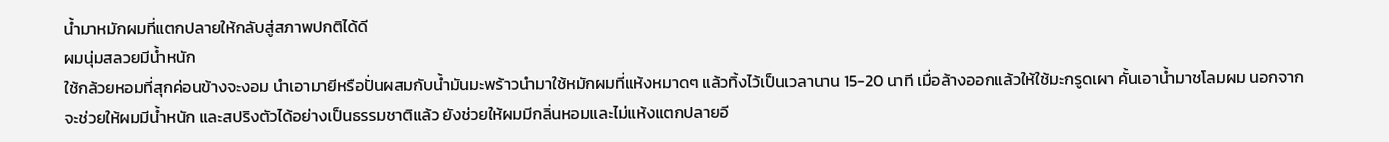น้ำมาหมักผมที่แตกปลายให้กลับสู่สภาพปกติได้ดี
ผมนุ่มสลวยมีน้ำหนัก
ใช้กล้วยหอมที่สุกค่อนข้างจะงอม นำเอามายีหรือปั่นผสมกับน้ำมันมะพร้าวนำมาใช้หมักผมที่แห้งหมาดๆ แล้วทิ้งไว้เป็นเวลานาน 15-20 นาที เมื่อล้างออกแล้วให้ใช้มะกรูดเผา คั้นเอาน้ำมาชโลมผม นอกจากจะช่วยให้ผมมีน้ำหนัก และสปริงตัวได้อย่างเป็นธรรมชาติแล้ว ยังช่วยให้ผมมีกลิ่นหอมและไม่แห้งแตกปลายอี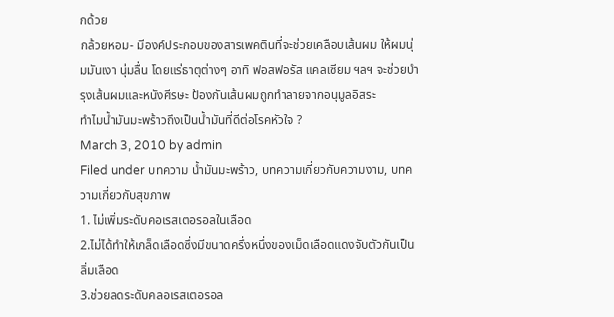กด้วย
กล้วยหอม- มีองค์ประกอบของสารเพคตินที่จะช่วยเคลือบเส้นผม ให้ผมนุ่มมันเงา นุ่มลื่น โดยแร่ธาตุต่างๆ อาทิ ฟอสฟอรัส แคลเซียม ฯลฯ จะช่วยบำรุงเส้นผมและหนังศีรษะ ป้องกันเส้นผมถูกทำลายจากอนุมูลอิสระ
ทำไมน้ำมันมะพร้าวถึงเป็นน้ำมันที่ดีต่อโรคหัวใจ ?
March 3, 2010 by admin
Filed under บทความ น้ำมันมะพร้าว, บทความเกี่ยวกับความงาม, บทความเกี่ยวกับสุขภาพ
1. ไม่เพิ่มระดับคอเรสเตอรอลในเลือด
2.ไม่ได้ทำให้เกล็ดเลือดซึ่งมีขนาดครึ่งหนึ่งของเม็ดเลือดแดงจับตัวกันเป็นลิ่มเลือด
3.ช่วยลดระดับคลอเรสเตอรอล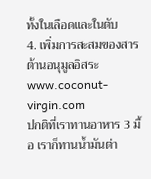ทั้งในเลือดและในตับ
4. เพิ่มการสะสมของสารต้านอนุมูลอิสระ
www.coconut-virgin.com
ปกติที่เราทานอาหาร 3 มื้อ เราก็ทานน้ำมันต่า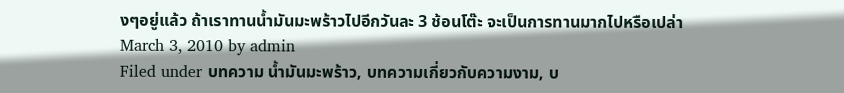งๆอยู่แล้ว ถ้าเราทานน้ำมันมะพร้าวไปอีกวันละ 3 ช้อนโต๊ะ จะเป็นการทานมากไปหรือเปล่า
March 3, 2010 by admin
Filed under บทความ น้ำมันมะพร้าว, บทความเกี่ยวกับความงาม, บ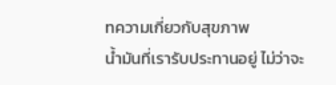ทความเกี่ยวกับสุขภาพ
น้ำมันที่เรารับประทานอยู่ ไม่ว่าจะ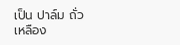เป็น ปาล์ม ถั่วเหลือง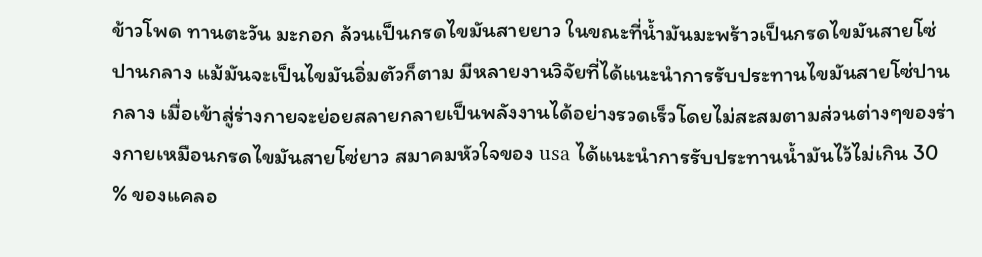ข้าวโพด ทานตะวัน มะกอก ล้วนเป็นกรดไขมันสายยาว ในขณะที่น้ำมันมะพร้าวเป็นกรดไขมันสายโซ่ปานกลาง แม้มันจะเป็นไขมันอิ่มตัวก็ตาม มีหลายงานวิจัยที่ได้แนะนำการรับประทานไขมันสายโซ่ปานกลาง เมื่อเข้าสู่ร่างกายจะย่อยสลายกลายเป็นพลังงานได้อย่างรวดเร็วโดยไม่สะสมตามส่วนต่างๆของร่างกายเหมือนกรดไขมันสายโซ่ยาว สมาคมหัวใจของ usa ได้แนะนำการรับประทานน้ำมันไว้ไม่เกิน 30 % ของแคลอ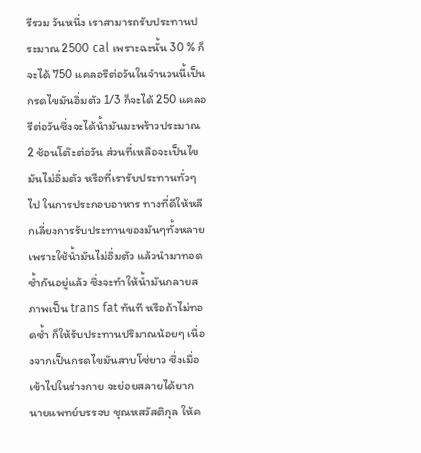รีรวม วันหนึ่ง เราสามารถรับประทานประมาณ 2500 cal เพราะฉะนั้น 30 % ก็จะได้ 750 แคลอรีต่อวันในจำนวนนี้เป็นกรดไขมันอิ่มตัว 1/3 ก็จะได้ 250 แคลอรีต่อวันซึ่งจะได้น้ำมันมะพร้าวประมาณ 2 ช้อนโต๊ะต่อวัน ส่วนที่เหลือจะเป็นไขมันไม่อิ่มตัว หรือที่เรารับประทานทั่วๆไป ในการประกอบอาหาร ทางที่ดีให้หลีกเลี่ยงการรับประทานของมันๆทั้งหลาย เพราะใช้น้ำมันไม่อิ่มตัว แล้วนำมาทอดซ้ำกันอยู่แล้ว ซึ่งจะทำให้น้ำมันกลายสภาพเป็น trans fat ทันที หรือถ้าไม่ทอดซ้ำ ก็ให้รับประทานปริมาณน้อยๆ เนื่องจากเป็นกรดไขมันสาบโซ่ยาว ซึ่งเมื่อเข้าไปในร่างกาย จะย่อยสลายได้ยาก
นายแพทย์บรรจบ ชุณหสวัสติกุล ให้ค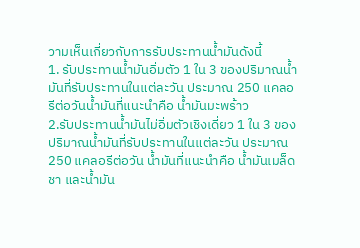วามเห็นเกี่ยวกับการรับประทานน้ำมันดังนี้
1. รับประทานน้ำมันอิ่มตัว 1 ใน 3 ของปริมาณน้ำมันที่รับประทานในแต่ละวัน ประมาณ 250 แคลอรีต่อวันน้ำมันที่แนะนำคือ น้ำมันมะพร้าว
2.รับประทานน้ำมันไม่อิ่มตัวเชิงเดี่ยว 1 ใน 3 ของปริมาณน้ำมันที่รับประทานในแต่ละวัน ประมาณ 250 แคลอรีต่อวัน น้ำมันที่แนะนำคือ น้ำมันเมล็ดชา และน้ำมัน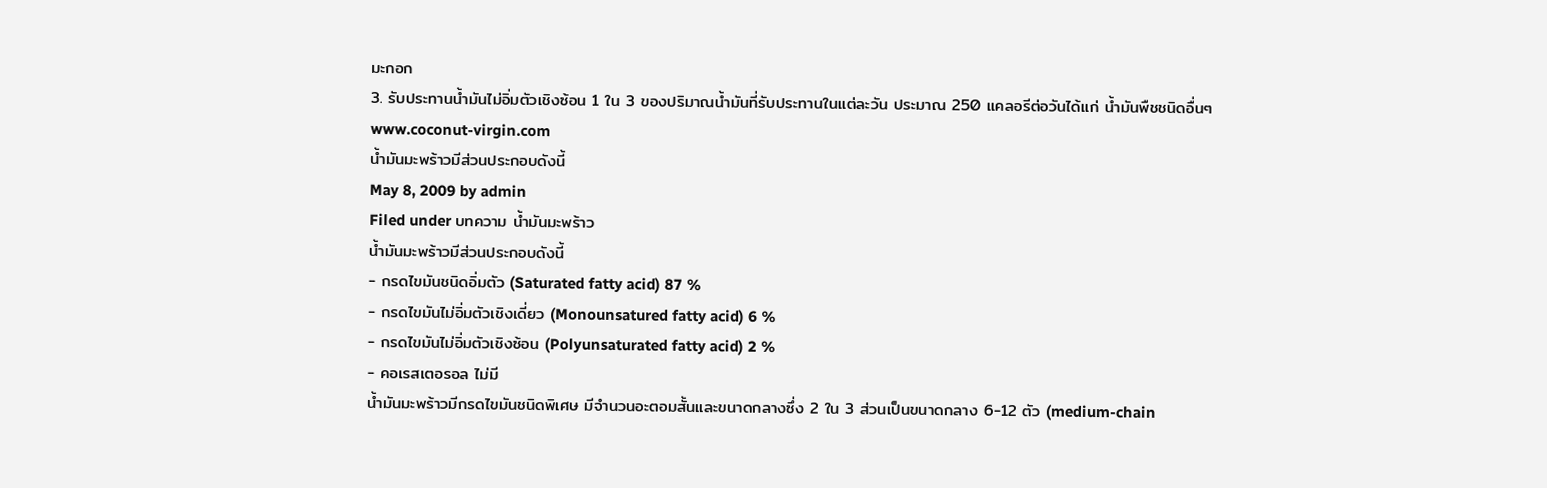มะกอก
3. รับประทานน้ำมันไม่อิ่มตัวเชิงซ้อน 1 ใน 3 ของปริมาณน้ำมันที่รับประทานในแต่ละวัน ประมาณ 250 แคลอรีต่อวันได้แก่ น้ำมันพืชชนิดอื่นๆ
www.coconut-virgin.com
น้ำมันมะพร้าวมีส่วนประกอบดังนี้
May 8, 2009 by admin
Filed under บทความ น้ำมันมะพร้าว
น้ำมันมะพร้าวมีส่วนประกอบดังนี้
- กรดไขมันชนิดอิ่มตัว (Saturated fatty acid) 87 %
- กรดไขมันไม่อิ่มตัวเชิงเดี่ยว (Monounsatured fatty acid) 6 %
- กรดไขมันไม่อิ่มตัวเชิงซ้อน (Polyunsaturated fatty acid) 2 %
- คอเรสเตอรอล ไม่มี
น้ำมันมะพร้าวมีกรดไขมันชนิดพิเศษ มีจำนวนอะตอมสั้นและขนาดกลางซึ่ง 2 ใน 3 ส่วนเป็นขนาดกลาง 6-12 ตัว (medium-chain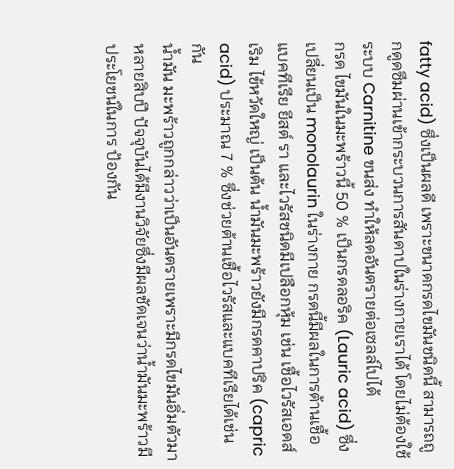fatty acid) ซึ่งเป็นผลดี เพราะขนาดกรดไขมันชนิดนี้ สามารถถูกดูดซึมผ่านเข้ากระบวนการสันดาปในร่างกายเราได้ โดยไม่ต้องใช้ระบบ Carnitine ขนส่ง ทำให้ลดอันตรายต่อเซลล์ไปได้
กรด ไขมันในมะพร้าวนี้ 50 % เป็นกรดลอริค (Lauric acid) ซึ่งเปลี่ยนเป็น monolaurin ในร่างกาย กรดนี้มีผลในการต้านเชื้อแบคทีเรีย ยีสต์ รา และไวรัสชนิดมีเปลือกหุ้ม เช่น เชื้อไวรัสเอดส์ เริม ไข้หวัดใหญ่ เป็นต้น น้ำมันมะพร้าวยังมีกรดคาปริค (capric acid) ประมาณ 7 % ซึ่งช่วยต้านเชื้อไวรัสและแบคทีเรียได้เช่นกัน
น้ำมัน มะพร้าวถูกกล่าวว่าเป็นอันตรายเพราะมีกรดไขมันอิ่มตัวมาหลายสิบปี ปัจจุบันได้มีงานวิจัยซึ่งมีผลชัดเจนว่าน้ำมันมะพร้าวมีประโยชน์ในการ ป้องกัน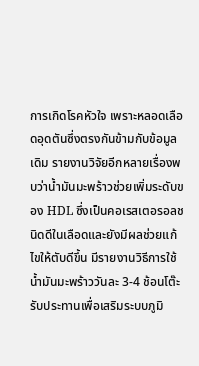การเกิดโรคหัวใจ เพราะหลอดเลือดอุดตันซึ่งตรงกันข้ามกับข้อมูลเดิม รายงานวิจัยอีกหลายเรื่องพบว่าน้ำมันมะพร้าวช่วยเพิ่มระดับของ HDL ซึ่งเป็นคอเรสเตอรอลชนิดดีในเลือดและยังมีผลช่วยแก้ไขให้ตับดีขึ้น มีรายงานวิธีการใช้น้ำมันมะพร้าววันละ 3-4 ช้อนโต๊ะรับประทานเพื่อเสริมระบบภูมิ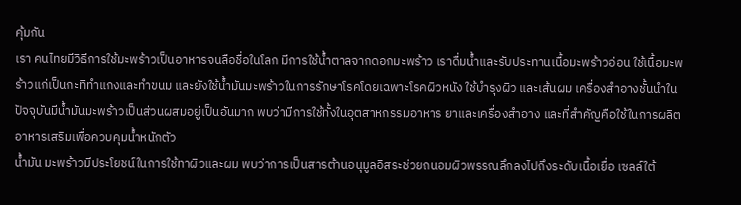คุ้มกัน
เรา คนไทยมีวิธีการใช้มะพร้าวเป็นอาหารจนลือชื่อในโลก มีการใช้น้ำตาลจากดอกมะพร้าว เราดื่มน้ำและรับประทานเนื้อมะพร้าวอ่อน ใช้เนื้อมะพร้าวแก่เป็นกะทิทำแกงและทำขนม และยังใช้น้ำมันมะพร้าวในการรักษาโรคโดยเฉพาะโรคผิวหนัง ใช้บำรุงผิว และเส้นผม เครื่องสำอางชั้นนำในปัจจุบันมีน้ำมันมะพร้าวเป็นส่วนผสมอยู่เป็นอันมาก พบว่ามีการใช้ทั้งในอุตสาหกรรมอาหาร ยาและเครื่องสำอาง และที่สำคัญคือใช้ในการผลิตอาหารเสริมเพื่อควบคุมน้ำหนักตัว
น้ำมัน มะพร้าวมีประโยชน์ในการใช้ทาผิวและผม พบว่าการเป็นสารต้านอนุมูลอิสระช่วยถนอมผิวพรรณลึกลงไปถึงระดับเนื้อเยื่อ เซลล์ใต้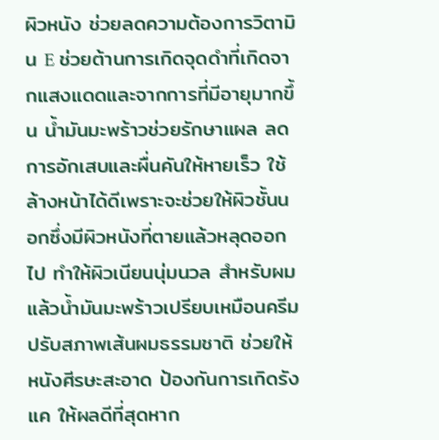ผิวหนัง ช่วยลดความต้องการวิตามิน E ช่วยต้านการเกิดจุดดำที่เกิดจากแสงแดดและจากการที่มีอายุมากขึ้น น้ำมันมะพร้าวช่วยรักษาแผล ลดการอักเสบและผื่นคันให้หายเร็ว ใช้ล้างหน้าได้ดีเพราะจะช่วยให้ผิวชั้นนอกซึ่งมีผิวหนังที่ตายแล้วหลุดออกไป ทำให้ผิวเนียนนุ่มนวล สำหรับผมแล้วน้ำมันมะพร้าวเปรียบเหมือนครีมปรับสภาพเส้นผมธรรมชาติ ช่วยให้หนังศีรษะสะอาด ป้องกันการเกิดรังแค ให้ผลดีที่สุดหาก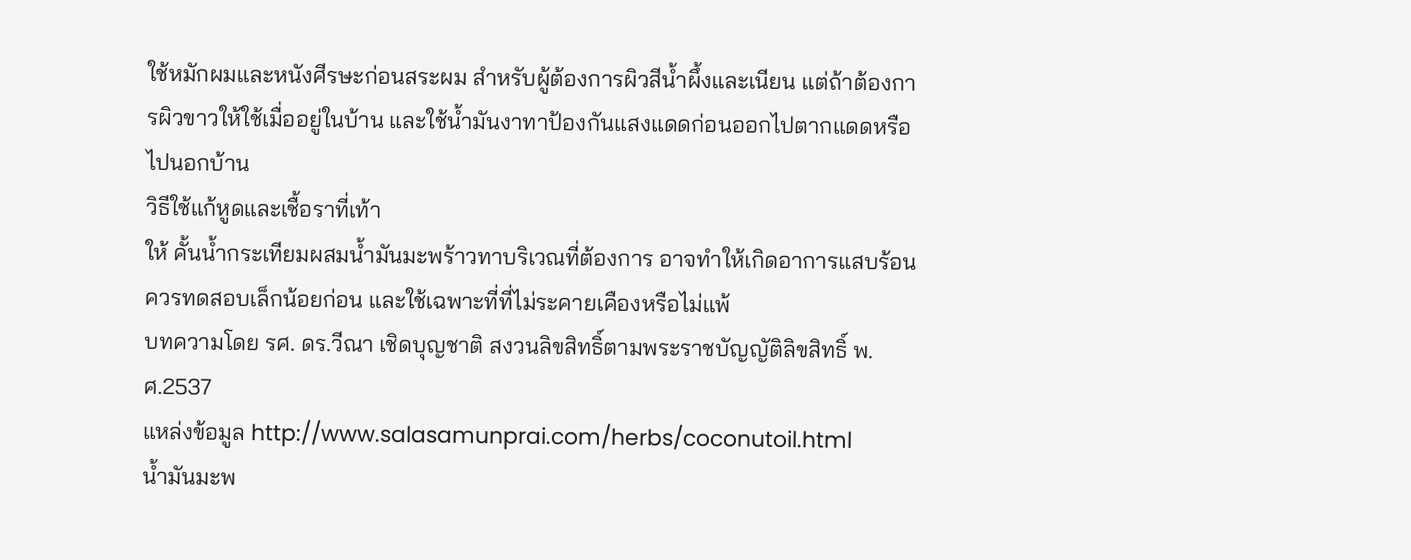ใช้หมักผมและหนังศีรษะก่อนสระผม สำหรับผู้ต้องการผิวสีน้ำผึ้งและเนียน แต่ถ้าต้องการผิวขาวให้ใช้เมื่ออยู่ในบ้าน และใช้น้ำมันงาทาป้องกันแสงแดดก่อนออกไปตากแดดหรือไปนอกบ้าน
วิธีใช้แก้หูดและเชื้อราที่เท้า
ให้ คั้นน้ำกระเทียมผสมน้ำมันมะพร้าวทาบริเวณที่ต้องการ อาจทำให้เกิดอาการแสบร้อน ควรทดสอบเล็กน้อยก่อน และใช้เฉพาะที่ที่ไม่ระคายเคืองหรือไม่แพ้
บทความโดย รศ. ดร.วีณา เชิดบุญชาติ สงวนลิขสิทธิ์ตามพระราชบัญญัติลิขสิทธิ์ พ.ศ.2537
แหล่งข้อมูล http://www.salasamunprai.com/herbs/coconutoil.html
น้ำมันมะพ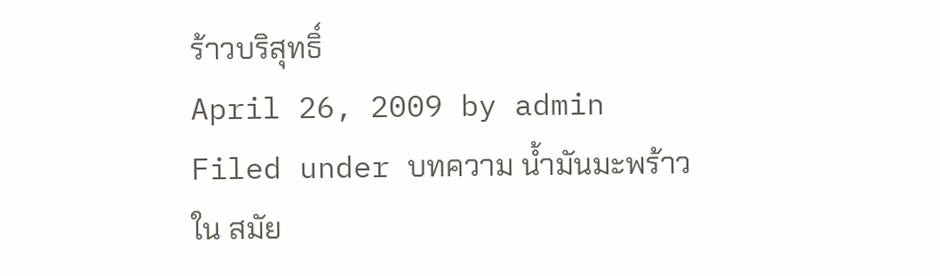ร้าวบริสุทธิ์
April 26, 2009 by admin
Filed under บทความ น้ำมันมะพร้าว
ใน สมัย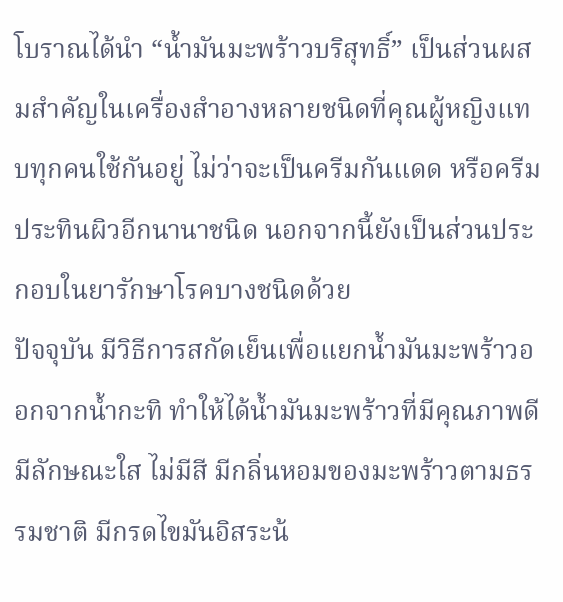โบราณได้นำ “น้ำมันมะพร้าวบริสุทธิ์” เป็นส่วนผสมสำคัญในเครื่องสำอางหลายชนิดที่คุณผู้หญิงแทบทุกคนใช้กันอยู่ ไม่ว่าจะเป็นครีมกันแดด หรือครีมประทินผิวอีกนานาชนิด นอกจากนี้ยังเป็นส่วนประกอบในยารักษาโรคบางชนิดด้วย
ปัจจุบัน มีวิธีการสกัดเย็นเพื่อแยกน้ำมันมะพร้าวออกจากน้ำกะทิ ทำให้ได้น้ำมันมะพร้าวที่มีคุณภาพดี มีลักษณะใส ไม่มีสี มีกลิ่นหอมของมะพร้าวตามธรรมชาติ มีกรดไขมันอิสระน้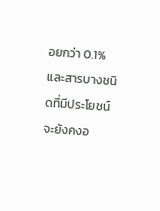อยกว่า 0.1% และสารบางชนิดที่มีประโยชน์จะยังคงอ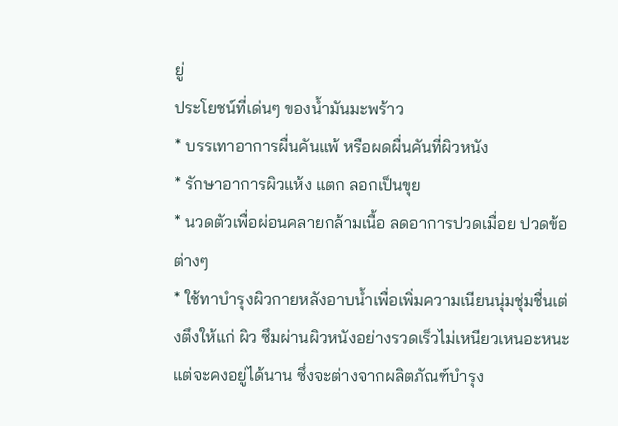ยู่
ประโยชน์ที่เด่นๆ ของน้ำมันมะพร้าว
* บรรเทาอาการผื่นคันแพ้ หรือผดผื่นคันที่ผิวหนัง
* รักษาอาการผิวแห้ง แตก ลอกเป็นขุย
* นวดตัวเพื่อผ่อนคลายกล้ามเนื้อ ลดอาการปวดเมื่อย ปวดข้อต่างๆ
* ใช้ทาบำรุงผิวกายหลังอาบน้ำเพื่อเพิ่มความเนียนนุ่มชุ่มชื่นเต่งตึงให้แก่ ผิว ซึมผ่านผิวหนังอย่างรวดเร็วไม่เหนียวเหนอะหนะ แต่จะคงอยู่ได้นาน ซึ่งจะต่างจากผลิตภัณฑ์บำรุง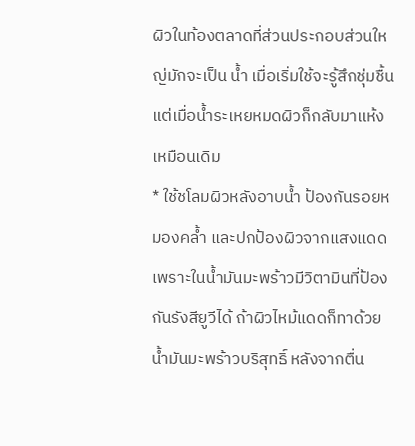ผิวในท้องตลาดที่ส่วนประกอบส่วนใหญ่มักจะเป็น น้ำ เมื่อเริ่มใช้จะรู้สึกชุ่มชื้น แต่เมื่อน้ำระเหยหมดผิวก็กลับมาแห้งเหมือนเดิม
* ใช้ชโลมผิวหลังอาบน้ำ ป้องกันรอยหมองคล้ำ และปกป้องผิวจากแสงแดด เพราะในน้ำมันมะพร้าวมีวิตามินที่ป้องกันรังสียูวีได้ ถ้าผิวไหม้แดดก็ทาด้วยน้ำมันมะพร้าวบริสุทธิ์ หลังจากตื่น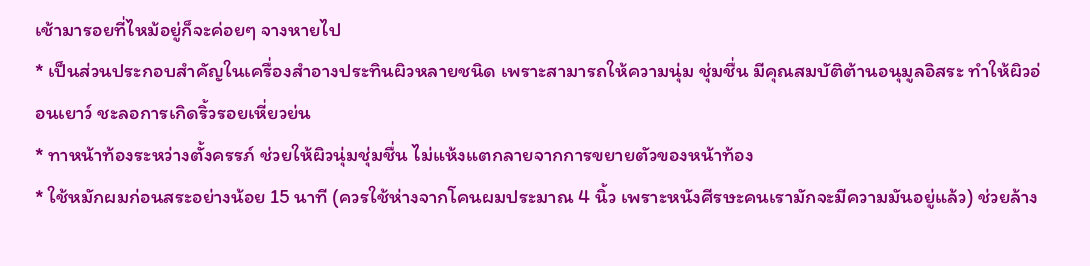เช้ามารอยที่ไหม้อยู่ก็จะค่อยๆ จางหายไป
* เป็นส่วนประกอบสำคัญในเครื่องสำอางประทินผิวหลายชนิด เพราะสามารถให้ความนุ่ม ชุ่มชื่น มีคุณสมบัติต้านอนุมูลอิสระ ทำให้ผิวอ่อนเยาว์ ชะลอการเกิดริ้วรอยเหี่ยวย่น
* ทาหน้าท้องระหว่างตั้งครรภ์ ช่วยให้ผิวนุ่มชุ่มชื่น ไม่แห้งแตกลายจากการขยายตัวของหน้าท้อง
* ใช้หมักผมก่อนสระอย่างน้อย 15 นาที (ควรใช้ห่างจากโคนผมประมาณ 4 นิ้ว เพราะหนังศีรษะคนเรามักจะมีความมันอยู่แล้ว) ช่วยล้าง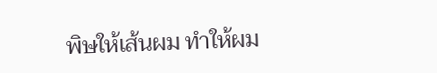พิษให้เส้นผม ทำให้ผม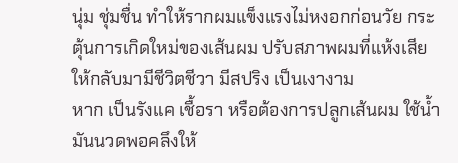นุ่ม ชุ่มชื่น ทำให้รากผมแข็งแรงไม่หงอกก่อนวัย กระตุ้นการเกิดใหม่ของเส้นผม ปรับสภาพผมที่แห้งเสียให้กลับมามีชีวิตชีวา มีสปริง เป็นเงางาม
หาก เป็นรังแค เชื้อรา หรือต้องการปลูกเส้นผม ใช้น้ำมันนวดพอคลึงให้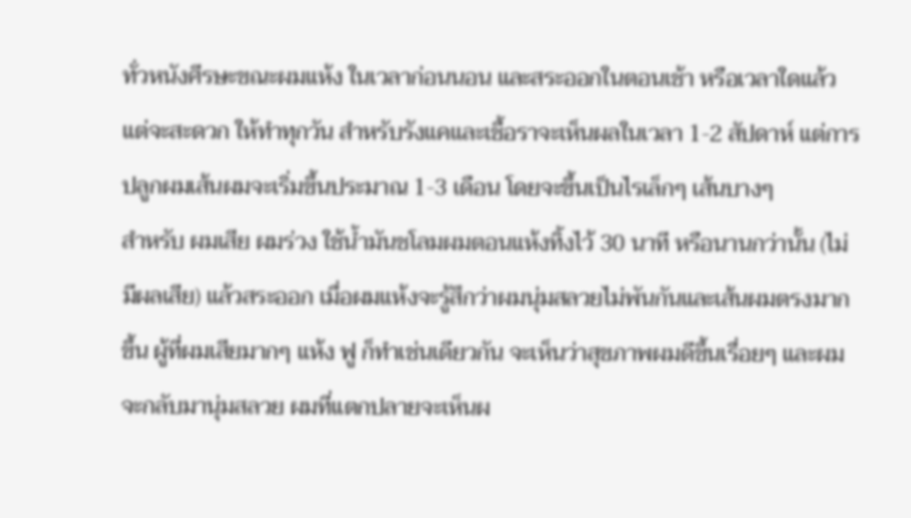ทั่วหนังศีรษะขณะผมแห้ง ในเวลาก่อนนอน และสระออกในตอนเช้า หรือเวลาใดแล้วแต่จะสะดวก ให้ทำทุกวัน สำหรับรังแคและเชื้อราจะเห็นผลในเวลา 1-2 สัปดาห์ แต่การปลูกผมเส้นผมจะเริ่มขึ้นประมาณ 1-3 เดือน โดยจะขึ้นเป็นไรเล็กๆ เส้นบางๆ
สำหรับ ผมเสีย ผมร่วง ใช้น้ำมันชโลมผมตอนแห้งทิ้งไว้ 30 นาที หรือนานกว่านั้น (ไม่มีผลเสีย) แล้วสระออก เมื่อผมแห้งจะรู้สึกว่าผมนุ่มสลวยไม่พันกันและเส้นผมตรงมากขึ้น ผู้ที่ผมเสียมากๆ แห้ง ฟู ก็ทำเช่นเดียวกัน จะเห็นว่าสุขภาพผมดีขึ้นเรื่อยๆ และผมจะกลับมานุ่มสลวย ผมที่แตกปลายจะเห็นผ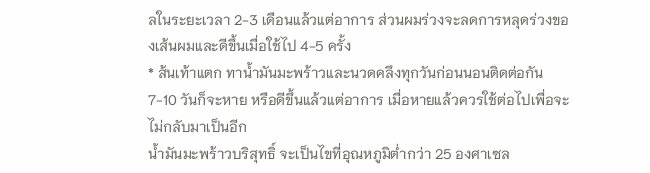ลในระยะเวลา 2-3 เดือนแล้วแต่อาการ ส่วนผมร่วงจะลดการหลุดร่วงของเส้นผมและดีขึ้นเมื่อใช้ไป 4-5 ครั้ง
* ส้นเท้าแตก ทาน้ำมันมะพร้าวและนวดคลึงทุกวันก่อนนอนติดต่อกัน 7-10 วันก็จะหาย หรือดีขึ้นแล้วแต่อาการ เมื่อหายแล้วควรใช้ต่อไปเพื่อจะไม่กลับมาเป็นอีก
น้ำมันมะพร้าวบริสุทธิ์ จะเป็นไขที่อุณหภูมิต่ำกว่า 25 องศาเซล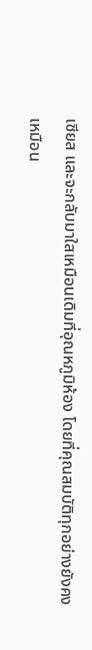เซียส และจะกลับมาใสเหมือนเดิมที่อุณหภูมิห้อง โดยที่คุณสมบัติทุกอย่างยังคงเหมือน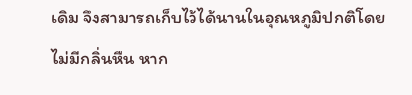เดิม จึงสามารถเก็บไว้ได้นานในอุณหภูมิปกติโดยไม่มีกลิ่นหืน หาก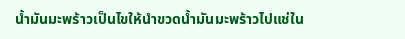น้ำมันมะพร้าวเป็นไขให้นำขวดน้ำมันมะพร้าวไปแช่ใน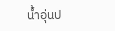น้ำอุ่นป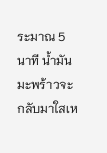ระมาณ 5 นาที น้ำมันมะพร้าวจะกลับมาใสเห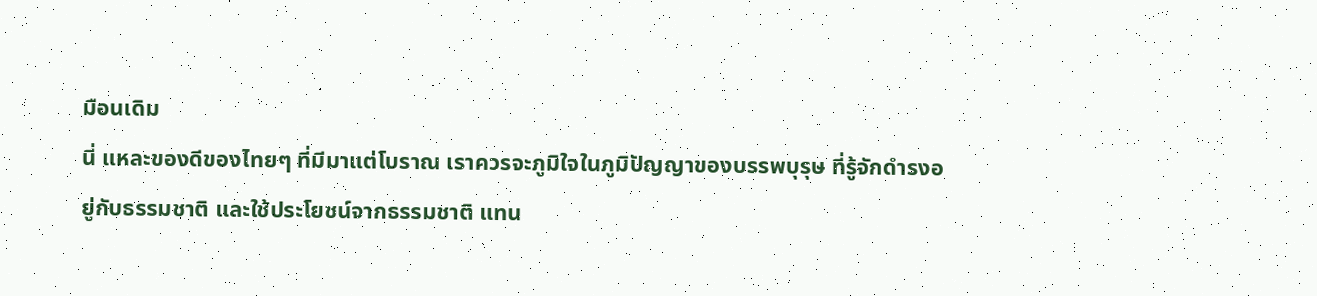มือนเดิม
นี่ แหละของดีของไทยๆ ที่มีมาแต่โบราณ เราควรจะภูมิใจในภูมิปัญญาของบรรพบุรุษ ที่รู้จักดำรงอยู่กับธรรมชาติ และใช้ประโยชน์จากธรรมชาติ แทน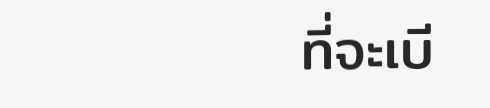ที่จะเบี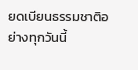ยดเบียนธรรมชาติอย่างทุกวันนี้